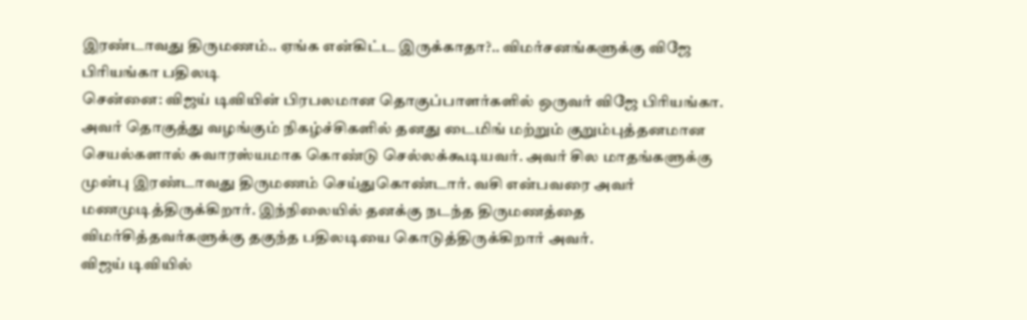இரண்டாவது திருமணம்.. ஏங்க என்கிட்ட இருக்காதா?.. விமர்சனங்களுக்கு விஜே பிரியங்கா பதிலடி
சென்னை: விஜய் டிவியின் பிரபலமான தொகுப்பாளர்களில் ஒருவர் விஜே பிரியங்கா. அவர் தொகுத்து வழங்கும் நிகழ்ச்சிகளில் தனது டைமிங் மற்றும் குறும்புத்தனமான செயல்களால் சுவாரஸ்யமாக கொண்டு செல்லக்கூடியவர். அவர் சில மாதங்களுக்கு முன்பு இரண்டாவது திருமணம் செய்துகொண்டார். வசி என்பவரை அவர் மணமுடித்திருக்கிறார். இந்நிலையில் தனக்கு நடந்த திருமணத்தை விமர்சித்தவர்களுக்கு தகுந்த பதிலடியை கொடுத்திருக்கிறார் அவர்.
விஜய் டிவியில்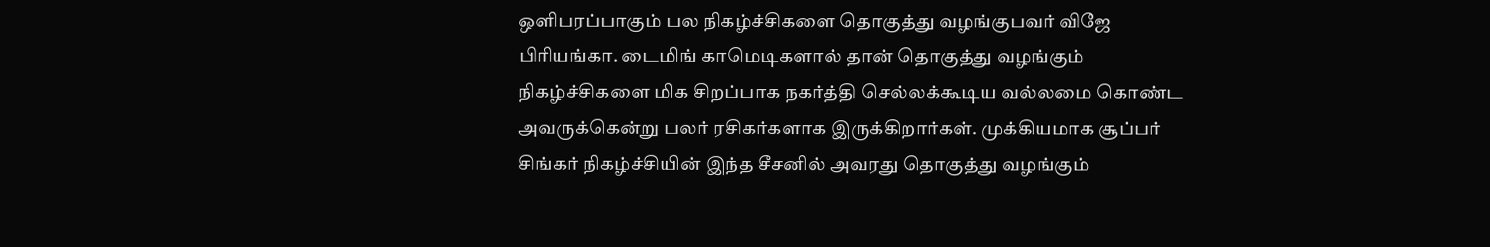ஒளிபரப்பாகும் பல நிகழ்ச்சிகளை தொகுத்து வழங்குபவர் விஜே பிரியங்கா. டைமிங் காமெடிகளால் தான் தொகுத்து வழங்கும் நிகழ்ச்சிகளை மிக சிறப்பாக நகர்த்தி செல்லக்கூடிய வல்லமை கொண்ட அவருக்கென்று பலர் ரசிகர்களாக இருக்கிறார்கள். முக்கியமாக சூப்பர் சிங்கர் நிகழ்ச்சியின் இந்த சீசனில் அவரது தொகுத்து வழங்கும்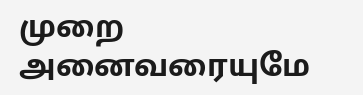முறை அனைவரையுமே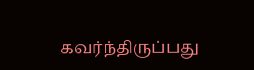கவர்ந்திருப்பது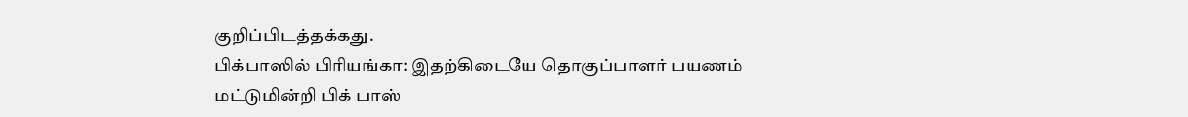குறிப்பிடத்தக்கது.
பிக்பாஸில் பிரியங்கா: இதற்கிடையே தொகுப்பாளர் பயணம் மட்டுமின்றி பிக் பாஸ்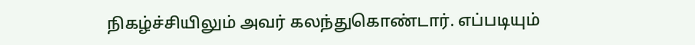நிகழ்ச்சியிலும் அவர் கலந்துகொண்டார். எப்படியும்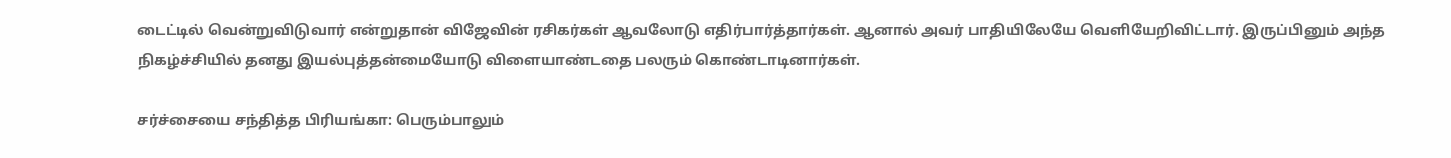டைட்டில் வென்றுவிடுவார் என்றுதான் விஜேவின் ரசிகர்கள் ஆவலோடு எதிர்பார்த்தார்கள். ஆனால் அவர் பாதியிலேயே வெளியேறிவிட்டார். இருப்பினும் அந்த நிகழ்ச்சியில் தனது இயல்புத்தன்மையோடு விளையாண்டதை பலரும் கொண்டாடினார்கள்.

சர்ச்சையை சந்தித்த பிரியங்கா: பெரும்பாலும்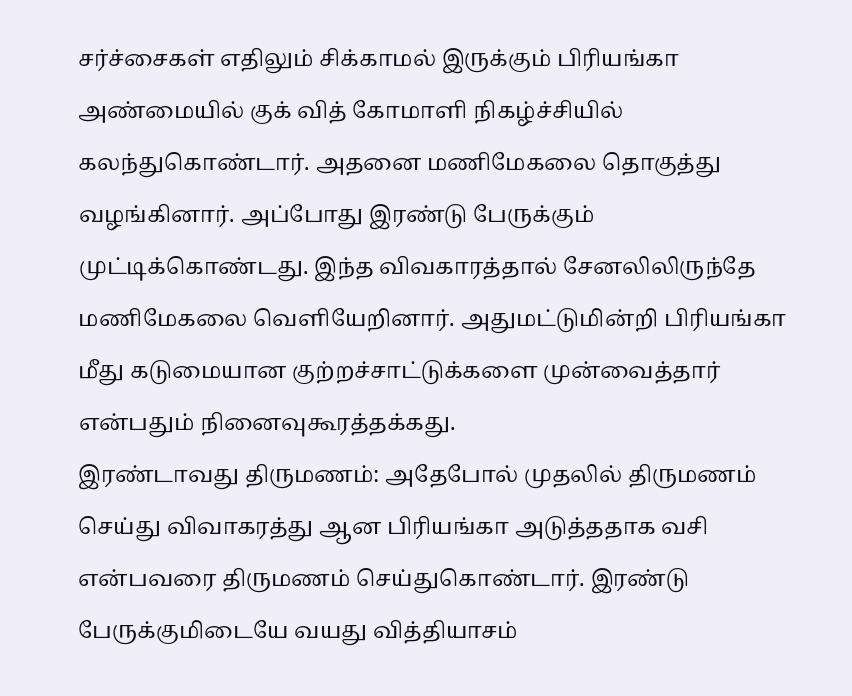சர்ச்சைகள் எதிலும் சிக்காமல் இருக்கும் பிரியங்கா அண்மையில் குக் வித் கோமாளி நிகழ்ச்சியில் கலந்துகொண்டார். அதனை மணிமேகலை தொகுத்து வழங்கினார். அப்போது இரண்டு பேருக்கும் முட்டிக்கொண்டது. இந்த விவகாரத்தால் சேனலிலிருந்தே மணிமேகலை வெளியேறினார். அதுமட்டுமின்றி பிரியங்கா மீது கடுமையான குற்றச்சாட்டுக்களை முன்வைத்தார் என்பதும் நினைவுகூரத்தக்கது.
இரண்டாவது திருமணம்: அதேபோல் முதலில் திருமணம் செய்து விவாகரத்து ஆன பிரியங்கா அடுத்ததாக வசி என்பவரை திருமணம் செய்துகொண்டார். இரண்டு பேருக்குமிடையே வயது வித்தியாசம்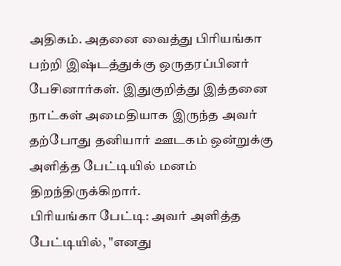அதிகம். அதனை வைத்து பிரியங்கா பற்றி இஷ்டத்துக்கு ஒருதரப்பினர் பேசினார்கள். இதுகுறித்து இத்தனை நாட்கள் அமைதியாக இருந்த அவர் தற்போது தனியார் ஊடகம் ஒன்றுக்கு அளித்த பேட்டியில் மனம் திறந்திருக்கிறார்.
பிரியங்கா பேட்டி: அவர் அளித்த பேட்டியில், "எனது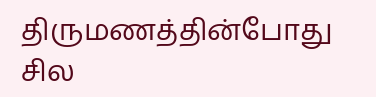திருமணத்தின்போது சில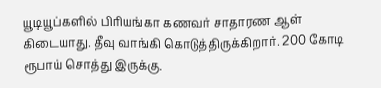யூடியூப்களில் பிரியங்கா கணவர் சாதாரண ஆள் கிடையாது. தீவு வாங்கி கொடுத்திருக்கிறார். 200 கோடி ரூபாய் சொத்து இருக்கு.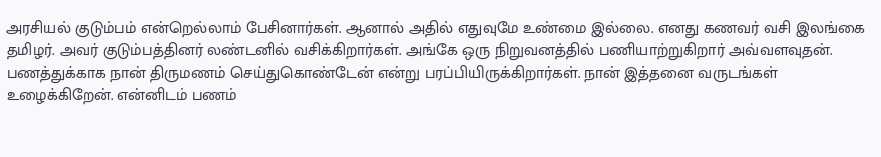அரசியல் குடும்பம் என்றெல்லாம் பேசினார்கள். ஆனால் அதில் எதுவுமே உண்மை இல்லை. எனது கணவர் வசி இலங்கை தமிழர். அவர் குடும்பத்தினர் லண்டனில் வசிக்கிறார்கள். அங்கே ஒரு நிறுவனத்தில் பணியாற்றுகிறார் அவ்வளவுதன். பணத்துக்காக நான் திருமணம் செய்துகொண்டேன் என்று பரப்பியிருக்கிறார்கள். நான் இத்தனை வருடங்கள் உழைக்கிறேன். என்னிடம் பணம்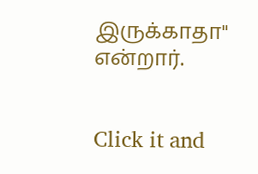இருக்காதா" என்றார்.


Click it and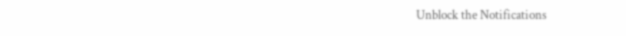Unblock the Notifications